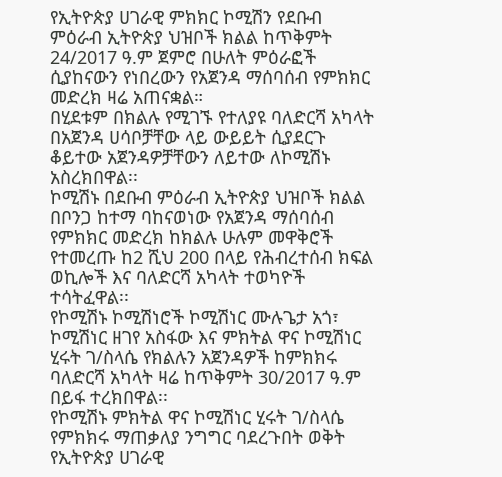የኢትዮጵያ ሀገራዊ ምክክር ኮሚሽን የደቡብ ምዕራብ ኢትዮጵያ ህዝቦች ክልል ከጥቅምት 24/2017 ዓ.ም ጀምሮ በሁለት ምዕራፎች ሲያከናውን የነበረውን የአጀንዳ ማሰባሰብ የምክክር መድረክ ዛሬ አጠናቋል።
በሂደቱም በክልሉ የሚገኙ የተለያዩ ባለድርሻ አካላት በአጀንዳ ሀሳቦቻቸው ላይ ውይይት ሲያደርጉ ቆይተው አጀንዳዎቻቸውን ለይተው ለኮሚሽኑ አስረክበዋል፡፡
ኮሚሽኑ በደቡብ ምዕራብ ኢትዮጵያ ህዝቦች ክልል በቦንጋ ከተማ ባከናወነው የአጀንዳ ማሰባሰብ የምክክር መድረክ ከክልሉ ሁሉም መዋቅሮች የተመረጡ ከ2 ሺህ 200 በላይ የሕብረተሰብ ክፍል ወኪሎች እና ባለድርሻ አካላት ተወካዮች ተሳትፈዋል፡፡
የኮሚሽኑ ኮሚሽነሮች ኮሚሽነር ሙሉጌታ አጎ፣ ኮሚሽነር ዘገየ አስፋው እና ምክትል ዋና ኮሚሽነር ሂሩት ገ/ስላሴ የክልሉን አጀንዳዎች ከምክክሩ ባለድርሻ አካላት ዛሬ ከጥቅምት 30/2017 ዓ.ም በይፋ ተረክበዋል፡፡
የኮሚሽኑ ምክትል ዋና ኮሚሽነር ሂሩት ገ/ስላሴ የምክክሩ ማጠቃለያ ንግግር ባደረጉበት ወቅት የኢትዮጵያ ሀገራዊ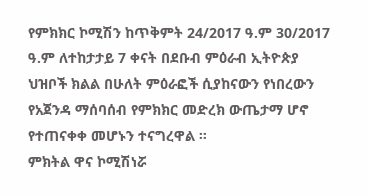የምክክር ኮሚሽን ከጥቅምት 24/2017 ዓ.ም 30/2017 ዓ.ም ለተከታታይ 7 ቀናት በደቡብ ምዕራብ ኢትዮጵያ ህዝቦች ክልል በሁለት ምዕራፎች ሲያከናውን የነበረውን የአጀንዳ ማሰባሰብ የምክክር መድረክ ውጤታማ ሆኖ የተጠናቀቀ መሆኑን ተናግረዋል ።
ምክትል ዋና ኮሚሽነሯ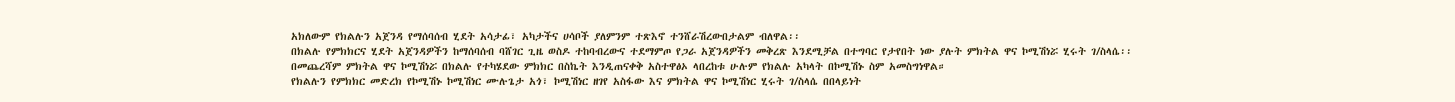አክለውም የክልሉን አጀንዳ የማሰባሰብ ሂደት አሳታፊ፣ አካታችና ሀሳቦች ያለምንም ተጽእኖ ተንሸራሽረውበታልም ብለዋል፡፡
በክልሉ የምክክርና ሂደት አጀንዳዎችን ከማሰባሰብ ባሸገር ጊዜ ወስዶ ተከባብረውና ተደማምጦ የጋራ አጀንዳዎችን መቅረጽ እንደሚቻል በተግባር የታየበት ነው ያሉት ምክትል ዋና ኮሚሽነሯ ሂሩት ገ/ስላሴ፡፡
በመጨረሻም ምክትል ዋና ኮሚሽነሯ በክልሉ የተካሄደው ምክክር በስኬት እንዲጠናቀቅ አስተዋፅኦ ላበረከቱ ሁሉም የክልሉ አካላት በኮሚሽኑ ስም አመስግነዋል።
የክልሉን የምክክር መድረክ የኮሚሽኑ ኮሚሽነር ሙሉጌታ አጎ፣ ኮሚሽነር ዘገየ አስፋው እና ምክትል ዋና ኮሚሽነር ሂሩት ገ/ስላሴ በበላይነት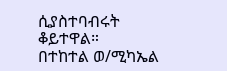ሲያስተባብሩት ቆይተዋል።
በተከተል ወ/ሚካኤል